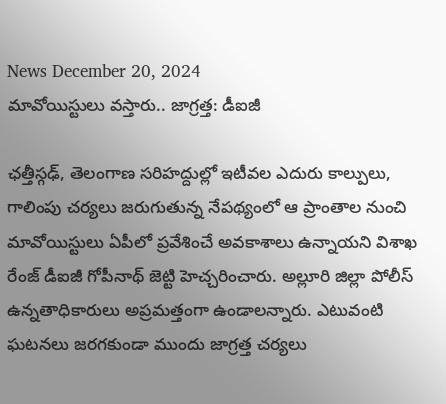News December 20, 2024
మావోయిస్టులు వస్తారు.. జాగ్రత్త: డీఐజీ

ఛత్తీస్గఢ్, తెలంగాణ సరిహద్దుల్లో ఇటీవల ఎదురు కాల్పులు, గాలింపు చర్యలు జరుగుతున్న నేపథ్యంలో ఆ ప్రాంతాల నుంచి మావోయిస్టులు ఏపీలో ప్రవేశించే అవకాశాలు ఉన్నాయని విశాఖ రేంజ్ డీఐజీ గోపీనాథ్ జెట్టి హెచ్చరించారు. అల్లూరి జిల్లా పోలీస్ ఉన్నతాధికారులు అప్రమత్తంగా ఉండాలన్నారు. ఎటువంటి ఘటనలు జరగకుండా ముందు జాగ్రత్త చర్యలు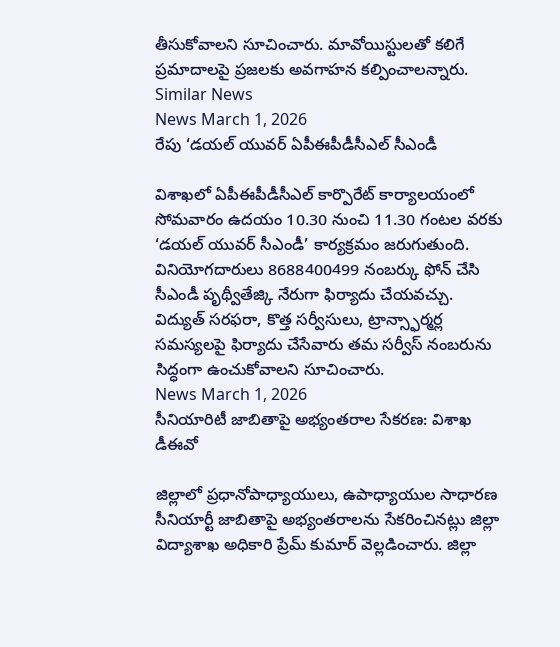తీసుకోవాలని సూచించారు. మావోయిస్టులతో కలిగే ప్రమాదాలపై ప్రజలకు అవగాహన కల్పించాలన్నారు.
Similar News
News March 1, 2026
రేపు ‘డయల్ యువర్ ఏపీఈపీడీసీఎల్ సీఎండీ

విశాఖలో ఏపీఈపీడీసీఎల్ కార్పొరేట్ కార్యాలయంలో సోమవారం ఉదయం 10.30 నుంచి 11.30 గంటల వరకు ‘డయల్ యువర్ సీఎండీ’ కార్యక్రమం జరుగుతుంది. వినియోగదారులు 8688400499 నంబర్కు ఫోన్ చేసి సీఎండీ పృథ్వీతేజ్కి నేరుగా ఫిర్యాదు చేయవచ్చు. విద్యుత్ సరఫరా, కొత్త సర్వీసులు, ట్రాన్స్ఫార్మర్ల సమస్యలపై ఫిర్యాదు చేసేవారు తమ సర్వీస్ నంబరును సిద్ధంగా ఉంచుకోవాలని సూచించారు.
News March 1, 2026
సీనియారిటీ జాబితాపై అభ్యంతరాల సేకరణ: విశాఖ డీఈవో

జిల్లాలో ప్రధానోపాధ్యాయులు, ఉపాధ్యాయుల సాధారణ సీనియార్టీ జాబితాపై అభ్యంతరాలను సేకరించినట్లు జిల్లా విద్యాశాఖ అధికారి ప్రేమ్ కుమార్ వెల్లడించారు. జిల్లా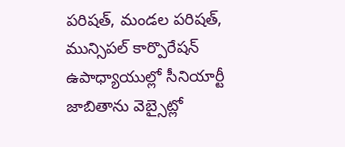పరిషత్, మండల పరిషత్, మున్సిపల్ కార్పొరేషన్ ఉపాధ్యాయుల్లో సీనియార్టీ జాబితాను వెబ్సైట్లో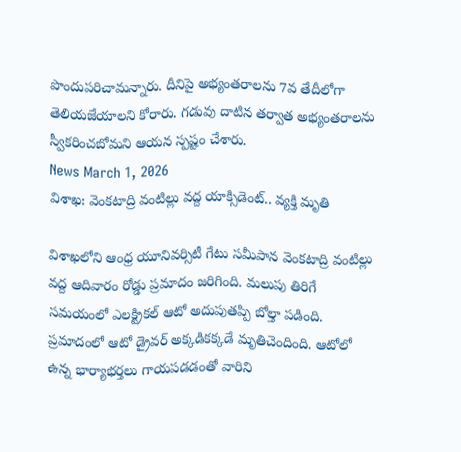పొందుపరిచామన్నారు. దీనిపై అభ్యంతరాలను 7వ తేదీలోగా తెలియజేయాలని కోరారు. గడువు దాటిన తర్వాత అభ్యంతరాలను స్వీకరించబోమని ఆయన స్పష్టం చేశారు.
News March 1, 2026
విశాఖ: వెంకటాద్రి వంటిల్లు వద్ద యాక్సిడెంట్.. వ్యక్తి మృతి

విశాఖలోని ఆంధ్ర యూనివర్సిటీ గేటు సమీపాన వెంకటాద్రి వంటిల్లు వద్ద ఆదివారం రోడ్డు ప్రమాదం జరిగింది. మలుపు తిరిగే సమయంలో ఎలక్ట్రికల్ ఆటో అదుపుతప్పి బోల్తా పడింది. ప్రమాదంలో ఆటో డ్రైవర్ అక్కడికక్కడే మృతిచెందింది. ఆటోలో ఉన్న భార్యాభర్తలు గాయపడడంతో వారిని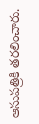ఆసుపత్రికి తరలించారు.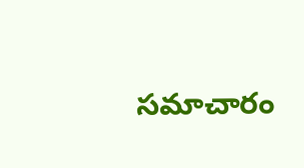సమాచారం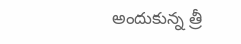అందుకున్న త్రీ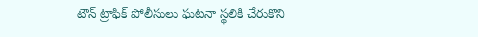టౌన్ ట్రాఫిక్ పోలీసులు ఘటనా స్థలికి చేరుకొని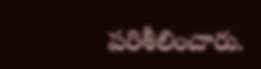పరిశీలించారు.